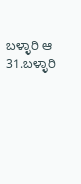ಬಳ್ಳಾರಿ ಆ 31.ಬಳ್ಳಾರಿ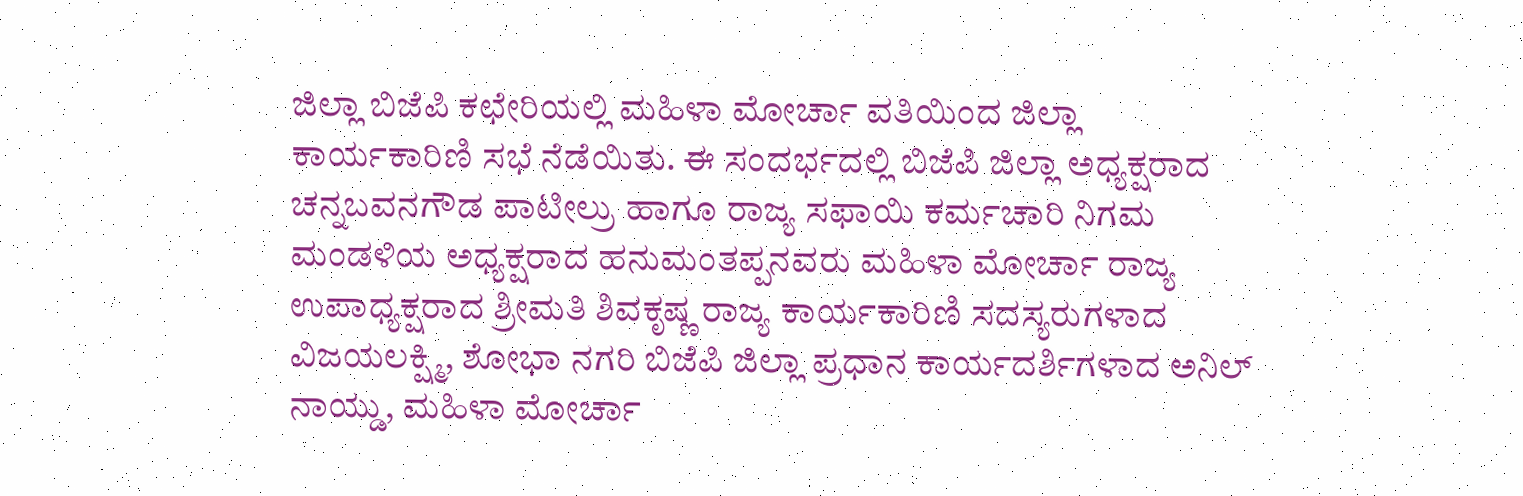ಜಿಲ್ಲಾ ಬಿಜೆಪಿ ಕಛೇರಿಯಲ್ಲಿ ಮಹಿಳಾ ಮೋರ್ಚಾ ವತಿಯಿಂದ ಜಿಲ್ಲಾ ಕಾರ್ಯಕಾರಿಣಿ ಸಭೆ ನೆಡೆಯಿತು. ಈ ಸಂದರ್ಭದಲ್ಲಿ ಬಿಜೆಪಿ ಜಿಲ್ಲಾ ಅಧ್ಯಕ್ಷರಾದ ಚನ್ನಬವನಗೌಡ ಪಾಟೀಲ್ರು ಹಾಗೂ ರಾಜ್ಯ ಸಫಾಯಿ ಕರ್ಮಚಾರಿ ನಿಗಮ ಮಂಡಳಿಯ ಅಧ್ಯಕ್ಷರಾದ ಹನುಮಂತಪ್ಪನವರು ಮಹಿಳಾ ಮೋರ್ಚಾ ರಾಜ್ಯ ಉಪಾಧ್ಯಕ್ಷರಾದ ಶ್ರೀಮತಿ ಶಿವಕೃಷ್ಣ ರಾಜ್ಯ ಕಾರ್ಯಕಾರಿಣಿ ಸದಸ್ಯರುಗಳಾದ ವಿಜಯಲಕ್ಷ್ಮಿ, ಶೋಭಾ ನಗರಿ ಬಿಜೆಪಿ ಜಿಲ್ಲಾ ಪ್ರಧಾನ ಕಾರ್ಯದರ್ಶಿಗಳಾದ ಅನಿಲ್ ನಾಯ್ಡು, ಮಹಿಳಾ ಮೋರ್ಚಾ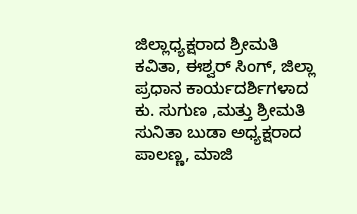ಜಿಲ್ಲಾಧ್ಯಕ್ಷರಾದ ಶ್ರೀಮತಿ ಕವಿತಾ, ಈಶ್ವರ್ ಸಿಂಗ್, ಜಿಲ್ಲಾ ಪ್ರಧಾನ ಕಾರ್ಯದರ್ಶಿಗಳಾದ ಕು. ಸುಗುಣ ,ಮತ್ತು ಶ್ರೀಮತಿ ಸುನಿತಾ ಬುಡಾ ಅಧ್ಯಕ್ಷರಾದ ಪಾಲಣ್ಣ, ಮಾಜಿ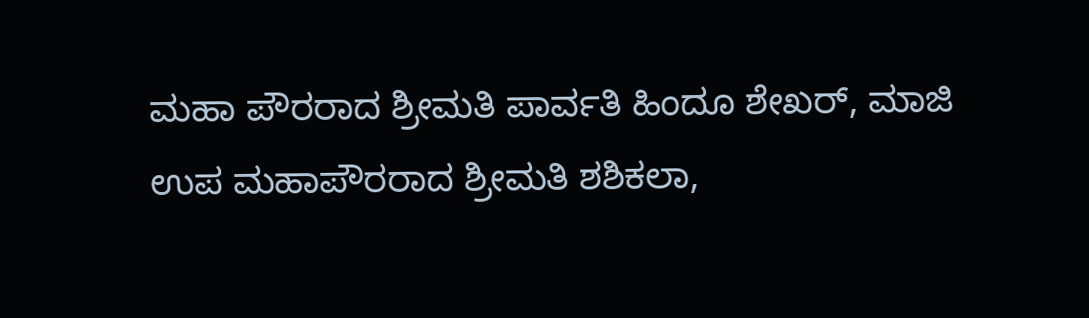ಮಹಾ ಪೌರರಾದ ಶ್ರೀಮತಿ ಪಾರ್ವತಿ ಹಿಂದೂ ಶೇಖರ್, ಮಾಜಿ ಉಪ ಮಹಾಪೌರರಾದ ಶ್ರೀಮತಿ ಶಶಿಕಲಾ,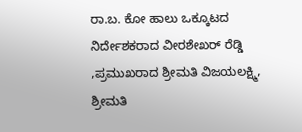ರಾ.ಬ. ಕೋ ಹಾಲು ಒಕ್ಕೂಟದ ನಿರ್ದೇಶಕರಾದ ವೀರಶೇಖರ್ ರೆಡ್ಡಿ ,ಪ್ರಮುಖರಾದ ಶ್ರೀಮತಿ ವಿಜಯಲಕ್ಷ್ಮಿ, ಶ್ರೀಮತಿ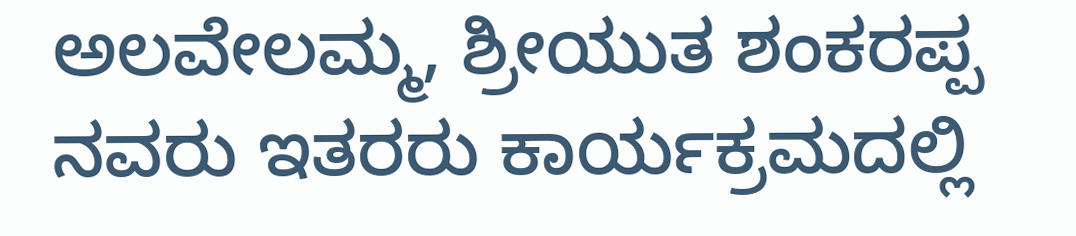ಅಲವೇಲಮ್ಮ, ಶ್ರೀಯುತ ಶಂಕರಪ್ಪ ನವರು ಇತರರು ಕಾರ್ಯಕ್ರಮದಲ್ಲಿ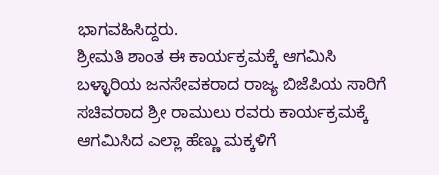ಭಾಗವಹಿಸಿದ್ದರು.
ಶ್ರೀಮತಿ ಶಾಂತ ಈ ಕಾರ್ಯಕ್ರಮಕ್ಕೆ ಆಗಮಿಸಿ ಬಳ್ಳಾರಿಯ ಜನಸೇವಕರಾದ ರಾಜ್ಯ ಬಿಜೆಪಿಯ ಸಾರಿಗೆ ಸಚಿವರಾದ ಶ್ರೀ ರಾಮುಲು ರವರು ಕಾರ್ಯಕ್ರಮಕ್ಕೆ ಆಗಮಿಸಿದ ಎಲ್ಲಾ ಹೆಣ್ಣು ಮಕ್ಕಳಿಗೆ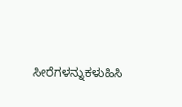ಸೀರೆಗಳನ್ನುಕಳುಹಿಸಿ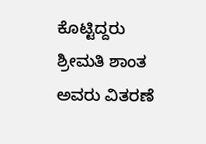ಕೊಟ್ಟಿದ್ದರು ಶ್ರೀಮತಿ ಶಾಂತ ಅವರು ವಿತರಣೆ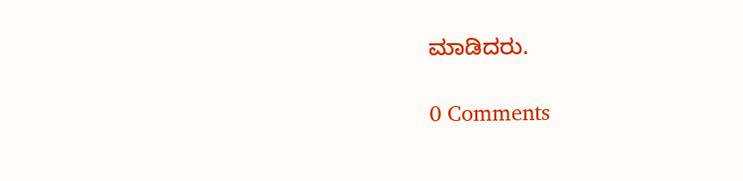ಮಾಡಿದರು.

0 Comments